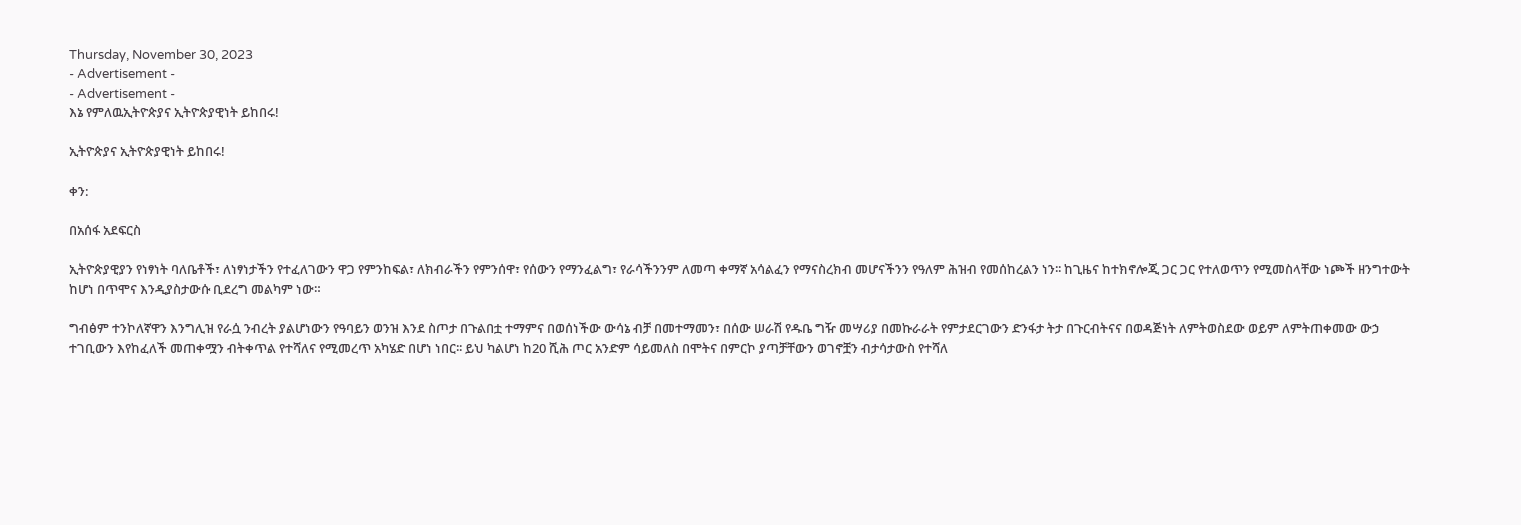Thursday, November 30, 2023
- Advertisement -
- Advertisement -
እኔ የምለዉኢትዮጵያና ኢትዮጵያዊነት ይከበሩ!

ኢትዮጵያና ኢትዮጵያዊነት ይከበሩ!

ቀን:

በአሰፋ አደፍርስ

ኢትዮጵያዊያን የነፃነት ባለቤቶች፣ ለነፃነታችን የተፈለገውን ዋጋ የምንከፍል፣ ለክብራችን የምንሰዋ፣ የሰውን የማንፈልግ፣ የራሳችንንም ለመጣ ቀማኛ አሳልፈን የማናስረክብ መሆናችንን የዓለም ሕዝብ የመሰከረልን ነን፡፡ ከጊዜና ከተክኖሎጂ ጋር ጋር የተለወጥን የሚመስላቸው ነጮች ዘንግተውት ከሆነ በጥሞና እንዲያስታውሱ ቢደረግ መልካም ነው።

ግብፅም ተንኮለኛዋን እንግሊዝ የራሷ ንብረት ያልሆነውን የዓባይን ወንዝ እንደ ስጦታ በጉልበቷ ተማምና በወሰነችው ውሳኔ ብቻ በመተማመን፣ በሰው ሠራሽ የዱቤ ግዥ መሣሪያ በመኩራራት የምታደርገውን ድንፋታ ትታ በጉርብትናና በወዳጅነት ለምትወስደው ወይም ለምትጠቀመው ውኃ ተገቢውን እየከፈለች መጠቀሟን ብትቀጥል የተሻለና የሚመረጥ አካሄድ በሆነ ነበር፡፡ ይህ ካልሆነ ከ20 ሺሕ ጦር አንድም ሳይመለስ በሞትና በምርኮ ያጣቻቸውን ወገኖቿን ብታሳታውስ የተሻለ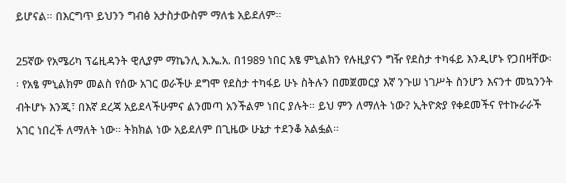ይሆናል። በእርግጥ ይህንን ግብፅ አታስታውስም ማለቴ አይደለም።

25ኛው የአሜሪካ ፕሬዚዳንት ዊሊያም ማኬንሊ እ.ኤ.አ. በ1989 ነበር አፄ ምኒልክን የሉዚያናን ግዥ የደስታ ተካፋይ እንዲሆኑ የጋበዛቸው፡፡ የአፄ ምኒልክም መልስ የሰው አገር ወራችሁ ደግሞ የደስታ ተካፋይ ሁኑ ስትሉን በመጀመርያ እኛ ንጉሠ ነገሥት ስንሆን እናንተ መኳንንት ብትሆኑ እንጂ፣ በእኛ ደረጃ አይደላችሁምና ልንመጣ አንችልም ነበር ያሉት። ይህ ምን ለማለት ነው? ኢትዮጵያ የቀደመችና የተኩራራች አገር ነበረች ለማለት ነው። ትክክል ነው አይደለም በጊዜው ሁኔታ ተደንቆ አልፏል።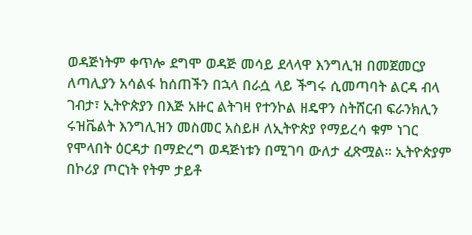ወዳጅነትም ቀጥሎ ደግሞ ወዳጅ መሳይ ደላላዋ እንግሊዝ በመጀመርያ ለጣሊያን አሳልፋ ከሰጠችን በኋላ በራሷ ላይ ችግሩ ሲመጣባት ልርዳ ብላ ገብታ፣ ኢትዮጵያን በእጅ አዙር ልትገዛ የተንኮል ዘዴዋን ስትሸርብ ፍራንክሊን ሩዝቬልት እንግሊዝን መስመር አስይዞ ለኢትዮጵያ የማይረሳ ቁም ነገር የሞላበት ዕርዳታ በማድረግ ወዳጅነቱን በሚገባ ውለታ ፈጽሟል። ኢትዮጵያም በኮሪያ ጦርነት የትም ታይቶ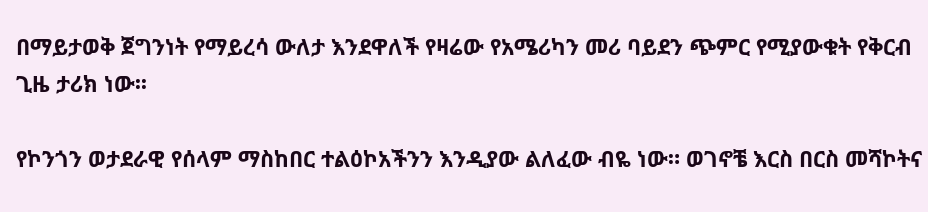በማይታወቅ ጀግንነት የማይረሳ ውለታ እንደዋለች የዛሬው የአሜሪካን መሪ ባይደን ጭምር የሚያውቁት የቅርብ ጊዜ ታሪክ ነው፡፡

የኮንጎን ወታደራዊ የሰላም ማስከበር ተልዕኮአችንን እንዲያው ልለፈው ብዬ ነው። ወገኖቼ እርስ በርስ መሻኮትና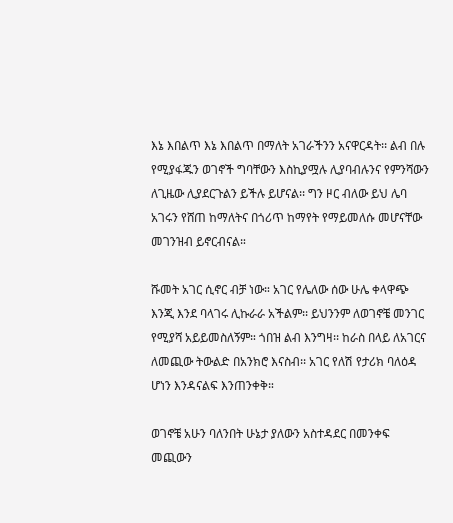እኔ እበልጥ እኔ እበልጥ በማለት አገራችንን አናዋርዳት፡፡ ልብ በሉ የሚያፋጁን ወገኖች ግባቸውን እስኪያሟሉ ሊያባብሉንና የምንሻውን ለጊዜው ሊያደርጉልን ይችሉ ይሆናል፡፡ ግን ዞር ብለው ይህ ሌባ አገሩን የሸጠ ከማለትና በጎሪጥ ከማየት የማይመለሱ መሆናቸው መገንዝብ ይኖርብናል።

ሹመት አገር ሲኖር ብቻ ነው። አገር የሌለው ሰው ሁሌ ቀላዋጭ እንጂ እንደ ባላገሩ ሊኩራራ አችልም፡፡ ይህንንም ለወገኖቼ መንገር የሚያሻ አይይመስለኝም። ጎበዝ ልብ እንግዛ፡፡ ከራስ በላይ ለአገርና ለመጪው ትውልድ በአንክሮ እናስብ፡፡ አገር የለሽ የታሪክ ባለዕዳ ሆነን እንዳናልፍ እንጠንቀቅ።

ወገኖቼ አሁን ባለንበት ሁኔታ ያለውን አስተዳደር በመንቀፍ መጪውን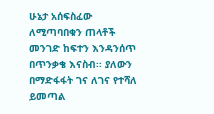ሁኔታ አሰፍስፈው ለሚጣባበቁን ጠላቶች መንገድ ከፍተን እንዳንሰጥ በጥንቃቄ እናስብ፡፡ ያለውን በማድፋፋት ገና ለገና የተሻለ ይመጣል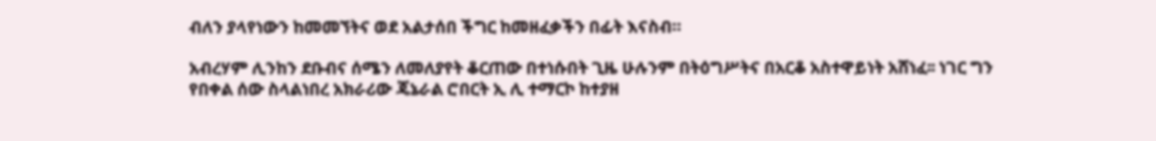ብለን ያላየነውን ከመመኘትና ወደ አልታሰበ ችግር ከመዘፈቃችን በፊት እናስብ።

አብረሃም ሊንከን ደቡብና ሰሜን ለመለያየት ቆርጠው በተነሱበት ጊዜ ሁሉንም በትዕግሥትና በአርቆ አስተዋይነት አሸነፈ፡፡ ነገር ግን የበቀል ሰው ስላልነበረ አክራሪው ጄኔራል ሮበርት ኢ ሊ ተማርኮ ከተያዘ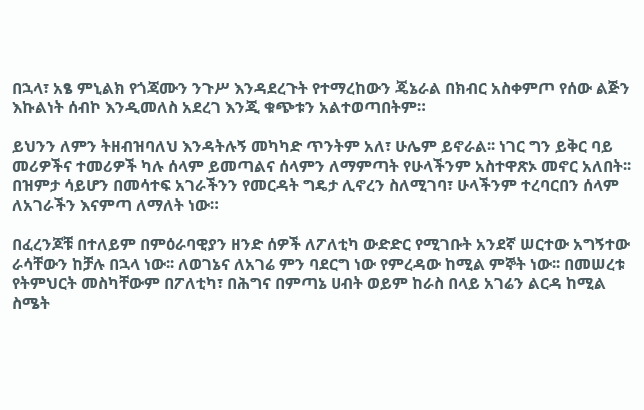በኋላ፣ አፄ ምኒልክ የጎጃሙን ንጉሥ እንዳደረጉት የተማረከውን ጄኔራል በክብር አስቀምጦ የሰው ልጅን እኩልነት ሰብኮ እንዲመለስ አደረገ እንጂ ቁጭቱን አልተወጣበትም።

ይህንን ለምን ትዘብዝባለህ እንዳትሉኝ መካካድ ጥንትም አለ፣ ሁሌም ይኖራል፡፡ ነገር ግን ይቅር ባይ መሪዎችና ተመሪዎች ካሉ ሰላም ይመጣልና ሰላምን ለማምጣት የሁላችንም አስተዋጽኦ መኖር አለበት፡፡ በዝምታ ሳይሆን በመሳተፍ አገራችንን የመርዳት ግዴታ ሊኖረን ስለሚገባ፣ ሁላችንም ተረባርበን ሰላም ለአገራችን እናምጣ ለማለት ነው።

በፈረንጆቹ በተለይም በምዕራባዊያን ዘንድ ሰዎች ለፖለቲካ ውድድር የሚገቡት አንደኛ ሠርተው አግኝተው ራሳቸውን ከቻሉ በኋላ ነው፡፡ ለወገኔና ለአገሬ ምን ባደርግ ነው የምረዳው ከሚል ምኞት ነው፡፡ በመሠረቱ የትምህርት መስካቸውም በፖለቲካ፣ በሕግና በምጣኔ ሀብት ወይም ከራስ በላይ አገሬን ልርዳ ከሚል ስሜት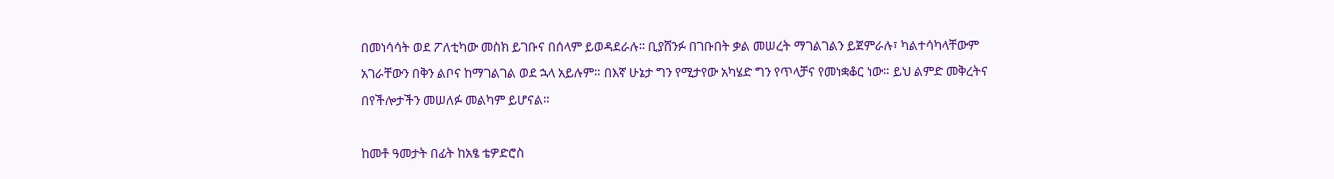በመነሳሳት ወደ ፖለቲካው መስክ ይገቡና በሰላም ይወዳደራሉ፡፡ ቢያሸንፉ በገቡበት ቃል መሠረት ማገልገልን ይጀምራሉ፣ ካልተሳካላቸውም አገራቸውን በቅን ልቦና ከማገልገል ወደ ኋላ አይሉም። በእኛ ሁኔታ ግን የሚታየው አካሄድ ግን የጥላቻና የመነቋቆር ነው። ይህ ልምድ መቅረትና በየችሎታችን መሠለፉ መልካም ይሆናል።

ከመቶ ዓመታት በፊት ከአፄ ቴዎድሮስ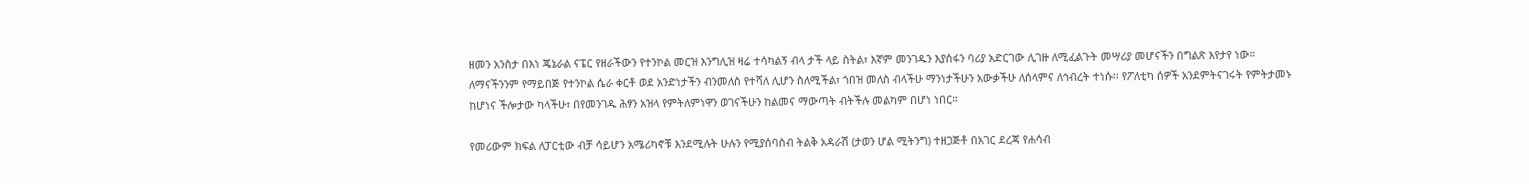ዘመን አንስታ በእነ ጄኔራል ናፔር የዘራችውን የተንኮል መርዝ እንግሊዝ ዛሬ ተሳካልኝ ብላ ታች ላይ ስትል፣ እኛም መንገዱን እያሰፋን ባሪያ አድርገው ሊገዙ ለሚፈልጉት መሣሪያ መሆናችን በግልጽ እየታየ ነው። ለማናችንንም የማይበጅ የተንኮል ሴራ ቀርቶ ወደ አንድነታችን ብንመለስ የተሻለ ሊሆን ስለሚችል፣ ጎበዝ መለስ ብላችሁ ማንነታችሁን አውቃችሁ ለሰላምና ለኅብረት ተነሱ፡፡ የፖለቲካ ሰዎች አንደምትናገሩት የምትታመኑ ከሆነና ችሎታው ካላችሁ፣ በየመንገዱ ሕፃን አዝላ የምትለምነዋን ወገናችሁን ከልመና ማውጣት ብትችሉ መልካም በሆነ ነበር።

የመሪውም ክፍል ለፓርቲው ብቻ ሳይሆን አሜሪካኖቹ እንደሚሉት ሁሉን የሚያሰባስብ ትልቅ አዳራሽ (ታወን ሆል ሚትንግ) ተዘጋጅቶ በአገር ደረጃ የሐሳብ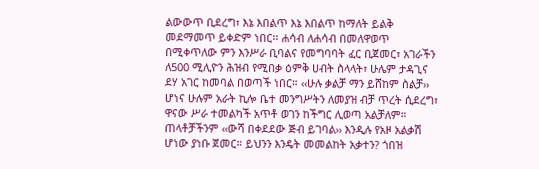ልውውጥ ቢደረግ፣ እኔ እበልጥ እኔ እበልጥ ከማለት ይልቅ መደማመጥ ይቀድም ነበር፡፡ ሐሳብ ለሐሳብ በመለዋወጥ በሚቀጥለው ምን እንሥራ ቢባልና የመግባባት ፈር ቢጀመር፣ አገራችን ለ500 ሚሊዮን ሕዝብ የሚበቃ ዕምቅ ሀብት ስላላት፣ ሁሌም ታዳጊና ደሃ አገር ከመባል በወጣች ነበር። ‹‹ሁሉ ቃልቻ ማን ይሸከም ስልቻ›› ሆነና ሁሉም አራት ኪሎ ቤተ መንግሥትን ለመያዝ ብቻ ጥረት ሲደረግ፣ ዋናው ሥራ ተመልካች አጥቶ ወገን ከችግር ሊወጣ አልቻለም። ጠላቶቻችንም ‹‹ውሻ በቀደደው ጅብ ይገባል›› እንዲሉ የአዞ አልቃሽ ሆነው ያነቡ ጀመር። ይህንን እንዴት መመልከት አቃተን? ጎበዝ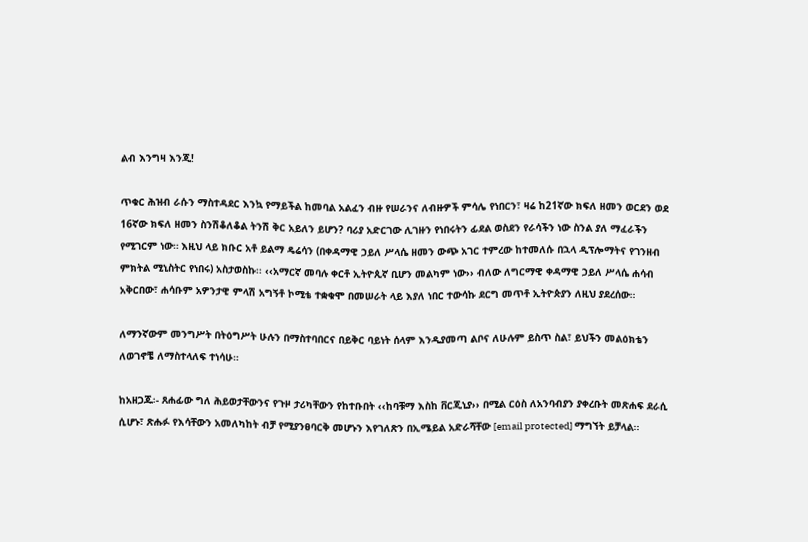ልብ እንግዛ እንጂ!

ጥቁር ሕዝብ ራሱን ማስተዳደር እንኳ የማይችል ከመባል አልፈን ብዙ የሠራንና ለብዙዎች ምሳሌ የነበርን፣ ዛሬ ከ21ኛው ክፍለ ዘመን ወርደን ወደ 16ኛው ክፍለ ዘመን ስንሽቆለቆል ትንሽ ቅር አይለን ይሆን? ባሪያ አድርገው ሊገዙን የነበሩትን ፊደል ወስደን የራሳችን ነው ስንል ያለ ማፈራችን የሚገርም ነው። እዚህ ላይ ክቡር አቶ ይልማ ዴሬሳን (በቀዳማዊ ኃይለ ሥላሴ ዘመን ውጭ አገር ተምረው ከተመለሱ በኋላ ዲፕሎማትና የገንዘብ ምክትል ሚኒስትር የነበሩ) አስታወስኩ፡፡ ‹‹አማርኛ መባሉ ቀርቶ ኢትዮጲኛ ቢሆን መልካም ነው›› ብለው ለግርማዊ ቀዳማዊ ኃይለ ሥላሴ ሐሳብ አቅርበው፣ ሐሳቡም አዎንታዊ ምላሽ አግኝቶ ኮሚቴ ተቋቁሞ በመሠራት ላይ እያለ ነበር ተውሳኩ ደርግ መጥቶ ኢትዮጵያን ለዚህ ያደረሰው።

ለማንኛውም መንግሥት በትዕግሥት ሁሉን በማስተባበርና በይቅር ባይነት ሰላም እንዲያመጣ ልቦና ለሁሉም ይስጥ ስል፣ ይህችን መልዕክቴን ለወገኖቼ ለማስተላለፍ ተነሳሁ።

ከአዘጋጁ፡- ጸሐፊው ግለ ሕይወታቸውንና የጉዞ ታሪካቸውን የከተቡበት ‹‹ከባቹማ እስከ ቨርጂኒያ›› በሚል ርዕስ ለአንባብያን ያቀረቡት መጽሐፍ ደራሲ ሲሆኑ፣ ጽሑፉ የእሳቸውን አመለካከት ብቻ የሚያንፀባርቅ መሆኑን እየገለጽን በኢሜይል አድራሻቸው [email protected] ማግኘት ይቻላል፡፡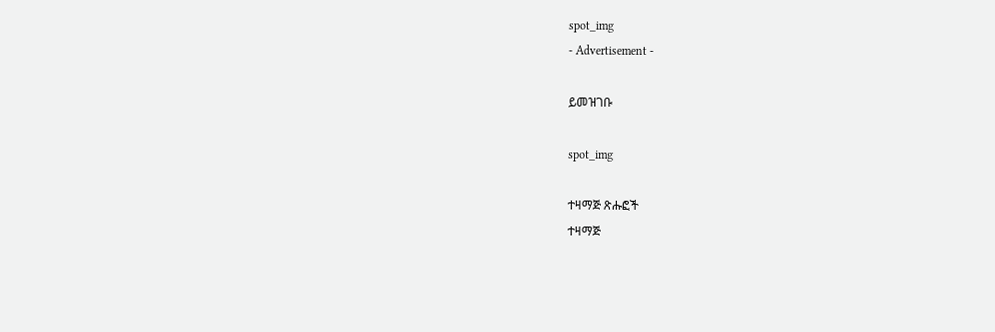spot_img
- Advertisement -

ይመዝገቡ

spot_img

ተዛማጅ ጽሑፎች
ተዛማጅ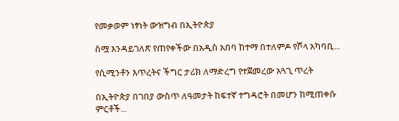የመቃወም ነፃነት ውዝግብ በኢትዮጵያ

ስሟ እንዳይገለጽ የጠየቀችው በአዲስ አበባ ከተማ በተለምዶ የሾላ አካባቢ...

የሲሚንቶን እጥረትና ችግር ታሪክ ለማድረግ የተጀመረው አጓጊ ጥረት

በኢትዮጵያ በገበያ ውስጥ ለዓመታት ከፍተኛ ተግዳሮት በመሆን ከሚጠቀሱ ምርቶች...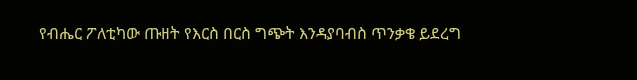የብሔር ፖለቲካው ጡዘት የእርስ በርስ ግጭት እንዳያባብስ ጥንቃቄ ይደረግ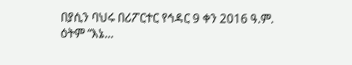በያሲን ባህሩ በሪፖርተር የኅዳር 9 ቀን 2016 ዓ.ም. ዕትም “እኔ...